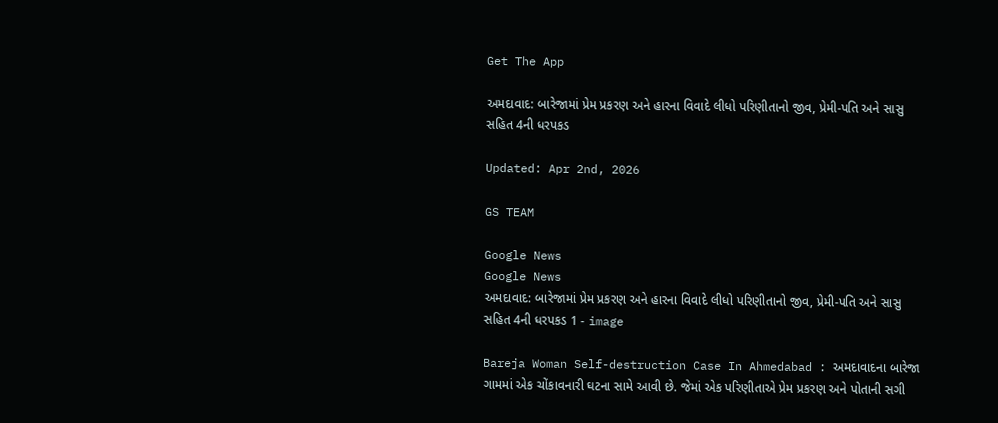Get The App

અમદાવાદ: બારેજામાં પ્રેમ પ્રકરણ અને હારના વિવાદે લીધો પરિણીતાનો જીવ, પ્રેમી-પતિ અને સાસુ સહિત 4ની ધરપકડ

Updated: Apr 2nd, 2026

GS TEAM

Google News
Google News
અમદાવાદ: બારેજામાં પ્રેમ પ્રકરણ અને હારના વિવાદે લીધો પરિણીતાનો જીવ, પ્રેમી-પતિ અને સાસુ સહિત 4ની ધરપકડ 1 - image

Bareja Woman Self-destruction Case In Ahmedabad : અમદાવાદના બારેજા ગામમાં એક ચોંકાવનારી ઘટના સામે આવી છે. જેમાં એક પરિણીતાએ પ્રેમ પ્રકરણ અને પોતાની સગી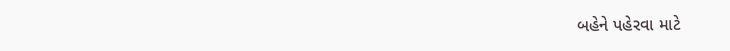બહેને પહેરવા માટે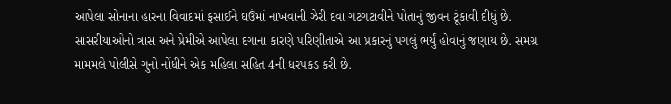આપેલા સોનાના હારના વિવાદમાં ફસાઈને ઘઉંમાં નાખવાની ઝેરી દવા ગટગટાવીને પોતાનું જીવન ટૂંકાવી દીધું છે. સાસરીયાઓનો ત્રાસ અને પ્રેમીએ આપેલા દગાના કારણે પરિણીતાએ આ પ્રકારનું પગલું ભર્યું હોવાનું જણાય છે. સમગ્ર મામમલે પોલીસે ગુનો નોંધીને એક મહિલા સહિત 4ની ધરપકડ કરી છે.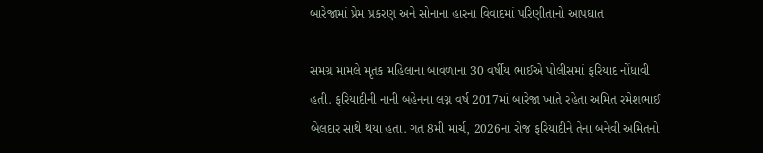બારેજામાં પ્રેમ પ્રકરણ અને સોનાના હારના વિવાદમાં પરિણીતાનો આપઘાત

સમગ્ર મામલે મૃતક મહિલાના બાવળાના 30 વર્ષીય ભાઈએ પોલીસમાં ફરિયાદ નોંધાવી હતી. ફરિયાદીની નાની બહેનના લગ્ન વર્ષ 2017માં બારેજા ખાતે રહેતા અમિત રમેશભાઈ બેલદાર સાથે થયા હતા. ગત 8મી માર્ચ, 2026ના રોજ ફરિયાદીને તેના બનેવી અમિતનો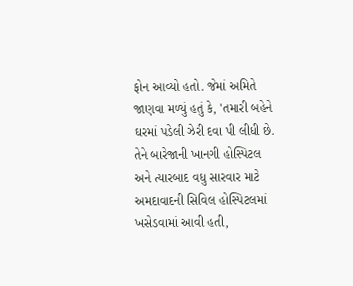ફોન આવ્યો હતો. જેમાં અમિતે જાણવા મળ્યું હતું કે, 'તમારી બહેને ઘરમાં પડેલી ઝેરી દવા પી લીધી છે. તેને બારેજાની ખાનગી હોસ્પિટલ અને ત્યારબાદ વધુ સારવાર માટે અમદાવાદની સિવિલ હોસ્પિટલમાં ખસેડવામાં આવી હતી,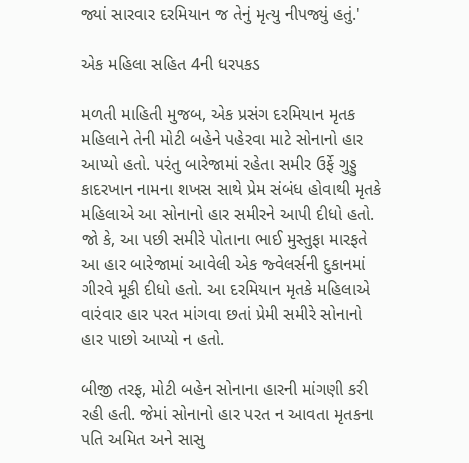જ્યાં સારવાર દરમિયાન જ તેનું મૃત્યુ નીપજ્યું હતું.'

એક મહિલા સહિત 4ની ધરપકડ

મળતી માહિતી મુજબ, એક પ્રસંગ દરમિયાન મૃતક મહિલાને તેની મોટી બહેને પહેરવા માટે સોનાનો હાર આપ્યો હતો. પરંતુ બારેજામાં રહેતા સમીર ઉર્ફે ગુડ્ડુ કાદરખાન નામના શખસ સાથે પ્રેમ સંબંધ હોવાથી મૃતકે મહિલાએ આ સોનાનો હાર સમીરને આપી દીધો હતો. જો કે, આ પછી સમીરે પોતાના ભાઈ મુસ્તુફા મારફતે આ હાર બારેજામાં આવેલી એક જ્વેલર્સની દુકાનમાં ગીરવે મૂકી દીધો હતો. આ દરમિયાન મૃતકે મહિલાએ વારંવાર હાર પરત માંગવા છતાં પ્રેમી સમીરે સોનાનો હાર પાછો આપ્યો ન હતો.

બીજી તરફ, મોટી બહેન સોનાના હારની માંગણી કરી રહી હતી. જેમાં સોનાનો હાર પરત ન આવતા મૃતકના પતિ અમિત અને સાસુ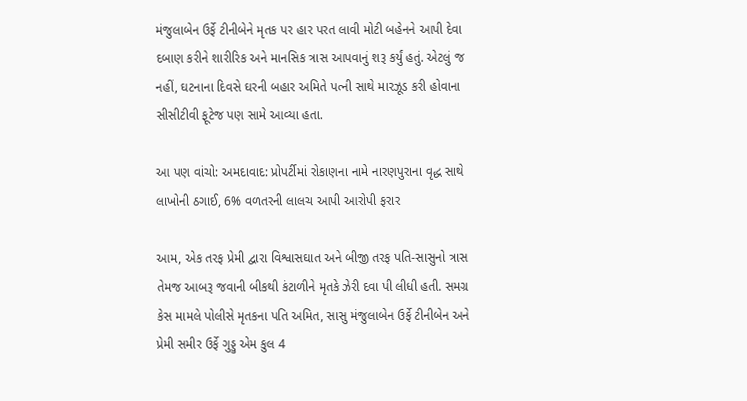મંજુલાબેન ઉર્ફે ટીનીબેને મૃતક પર હાર પરત લાવી મોટી બહેનને આપી દેવા દબાણ કરીને શારીરિક અને માનસિક ત્રાસ આપવાનું શરૂ કર્યું હતું. એટલું જ નહીં, ઘટનાના દિવસે ઘરની બહાર અમિતે પત્ની સાથે મારઝૂડ કરી હોવાના સીસીટીવી ફૂટેજ પણ સામે આવ્યા હતા.

આ પણ વાંચો: અમદાવાદ: પ્રોપર્ટીમાં રોકાણના નામે નારણપુરાના વૃદ્ધ સાથે લાખોની ઠગાઈ, 6% વળતરની લાલચ આપી આરોપી ફરાર

આમ, એક તરફ પ્રેમી દ્વારા વિશ્વાસઘાત અને બીજી તરફ પતિ-સાસુનો ત્રાસ તેમજ આબરૂ જવાની બીકથી કંટાળીને મૃતકે ઝેરી દવા પી લીધી હતી. સમગ્ર કેસ મામલે પોલીસે મૃતકના પતિ અમિત, સાસુ મંજુલાબેન ઉર્ફે ટીનીબેન અને પ્રેમી સમીર ઉર્ફે ગુડ્ડુ એમ કુલ 4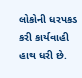લોકોની ધરપકડ કરી કાર્યવાહી હાથ ધરી છે.